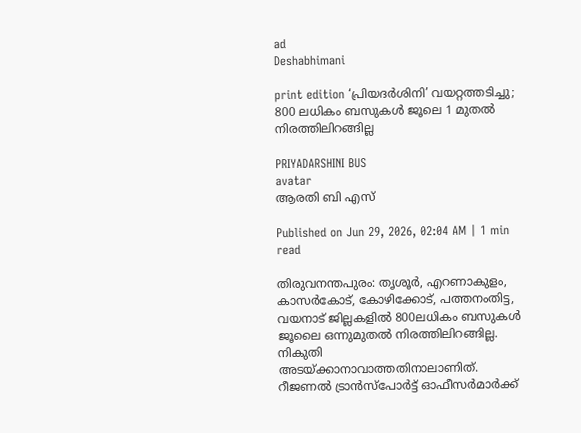ad
Deshabhimani

print edition ‘പ്രിയദർശിനി’ വയറ്റത്തടിച്ചു; 800 ലധികം ബസുകള്‍ ജൂലെ 1 മുതൽ നിരത്തിലിറങ്ങില്ല

PRIYADARSHINI BUS
avatar
ആരതി ബി എസ്‌

Published on Jun 29, 2026, 02:04 AM | 1 min read

തിരുവനന്തപുരം: തൃശൂർ, എറണാകുളം, കാസർകോട്‌, കോഴിക്കോട്‌, പത്തനംതിട്ട, വയനാട്‌ ജില്ലകളിൽ 800ലധികം ബസുകൾ ജൂലൈ ഒന്നുമുതൽ നിരത്തിലിറങ്ങില്ല. നികുതി അടയ്‌ക്കാനാവാത്തതിനാലാണിത്‌. റീജണൽ ട്രാൻസ്‌പോർട്ട്‌ ഓഫീസർമാർക്ക്‌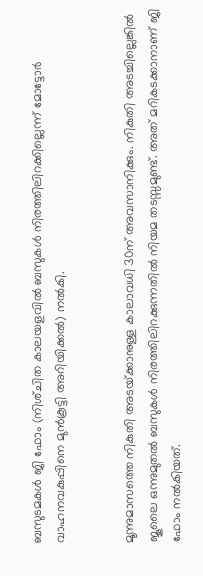ബസുടമകൾ ജി ഫോം (നിശ്‌ചിത കാലയളവിൽ ബസുകൾ നിരത്തിലിറക്കില്ലെന്ന്‌ മോട്ടോർ വാഹനവകുപ്പിനെ മുൻകൂട്ടി അറിയിക്കൽ) നൽകി.


മൂന്നുമാസത്തെ നികുതി അടയ്‌ക്കാനുള്ള കാലാവധി 30ന്‌ അവസാനിക്കും. നികുതി അടച്ചില്ലെങ്കിൽ ജൂലൈ ഒന്നുമുതൽ ബസുകൾ നിരത്തിലിറക്കുന്നതിൽ നിയമ തടസ്സമുണ്ട്‌. അത്‌ മറികടക്കാനാണ്‌ ജി ഫോം നൽകിയത്‌.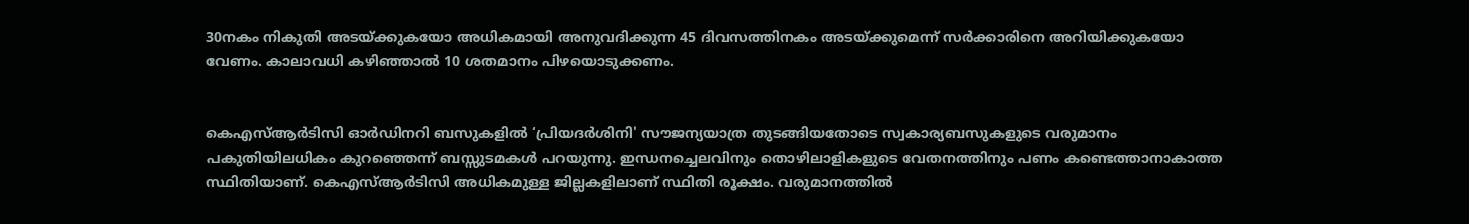30നകം നികുതി അടയ്‌ക്കുകയോ അധികമായി അനുവദിക്കുന്ന 45 ദിവസത്തിനകം അടയ്‌ക്കുമെന്ന്‌ സർക്കാരിനെ അറിയിക്കുകയോ വേണം. കാലാവധി കഴിഞ്ഞാൽ 10 ശതമാനം പിഴയൊടുക്കണം.


കെഎസ്‌ആർടിസി ഓർഡിനറി ബസുകളിൽ ‘പ്രിയദർശിനി' സൗജന്യയാത്ര തുടങ്ങിയതോടെ സ്വകാര്യബസുകളുടെ വരുമാനം പകുതിയിലധികം കുറഞ്ഞെന്ന് ബസ്സുടമകൾ പറയുന്നു. ഇന്ധനച്ചെലവിനും തൊഴിലാളികളുടെ വേതനത്തിനും പണം കണ്ടെത്താനാകാത്ത സ്ഥിതിയാണ്. കെഎസ്‌ആർടിസി അധികമുള്ള ജില്ലകളിലാണ്‌ സ്ഥിതി രൂക്ഷം. വരുമാനത്തില്‍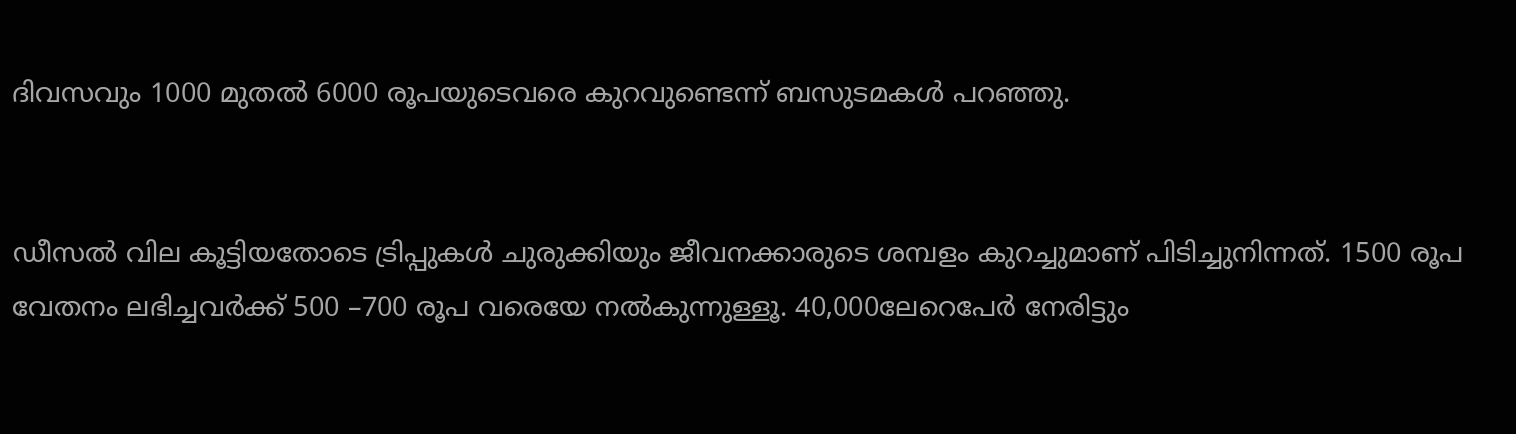ദിവസവും 1000 മുതൽ 6000 രൂപയുടെവരെ കുറവുണ്ടെന്ന് ബസുടമകൾ പറഞ്ഞു.


ഡീസൽ വില കൂട്ടിയതോടെ ട്രിപ്പുകൾ ചുരുക്കിയും ജീവനക്കാരുടെ ശമ്പളം കുറച്ചുമാണ്‌ പിടിച്ചുനിന്നത്‌. 1500 രൂപ വേതനം ലഭിച്ചവർക്ക്‌ 500 –700 രൂപ വരെയേ നൽകുന്നുള്ളൂ. 40,000ലേറെപേർ നേരിട്ടും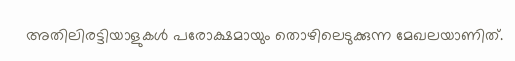അതിലിരട്ടിയാളുകള്‍ പരോക്ഷമായും തൊഴിലെടുക്കുന്ന മേഖലയാണിത്‌.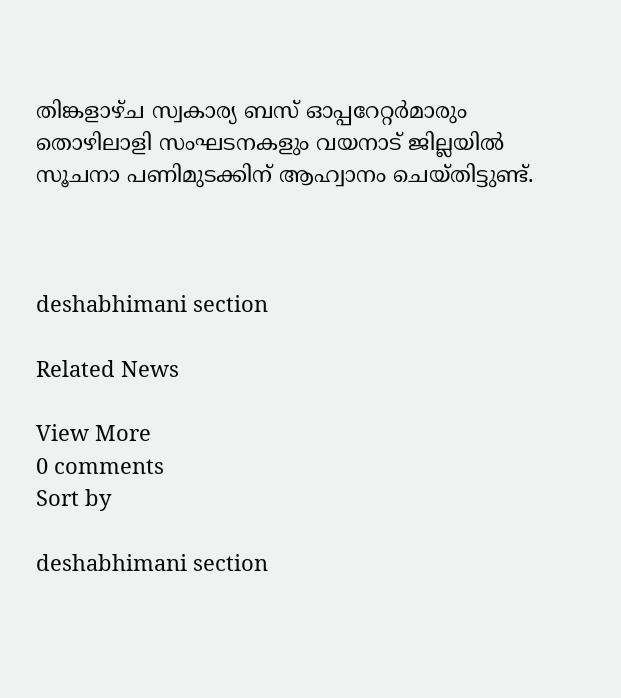തിങ്കളാഴ്‌ച സ്വകാര്യ ബസ്‌ ഓപ്പറേറ്റർമാരും തൊഴിലാളി സംഘടനകളും വയനാട്‌ ജില്ലയിൽ സൂചനാ പണിമുടക്കിന്‌ ആഹ്വാനം ചെയ്‌തിട്ടുണ്ട്‌.



deshabhimani section

Related News

View More
0 comments
Sort by

deshabhimani section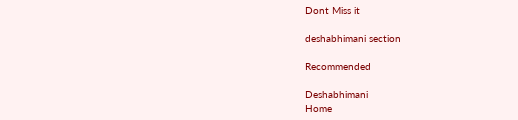Dont Miss it

deshabhimani section

Recommended

Deshabhimani
Home